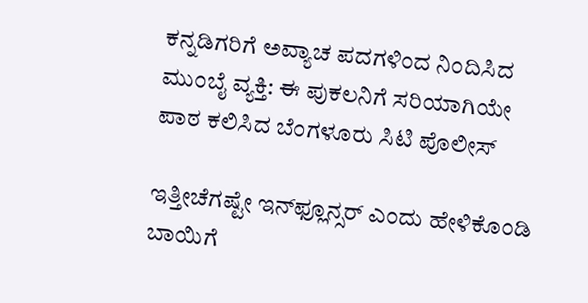ಕನ್ನಡಿಗರಿಗೆ ಅವ್ಯಾಚ ಪದಗಳಿಂದ ನಿಂದಿಸಿದ ಮುಂಬೈ ವ್ಯಕ್ತಿ: ಈ ಪುಕಲನಿಗೆ ಸರಿಯಾಗಿಯೇ ಪಾಠ ಕಲಿಸಿದ ಬೆಂಗಳೂರು ಸಿಟಿ ಪೊಲೀಸ್

ಇತ್ತೀಚೆಗಷ್ಟೇ ಇನ್‌ಫ್ಲೂನ್ಸರ್‌ ಎಂದು ಹೇಳಿಕೊಂಡಿ ಬಾಯಿಗೆ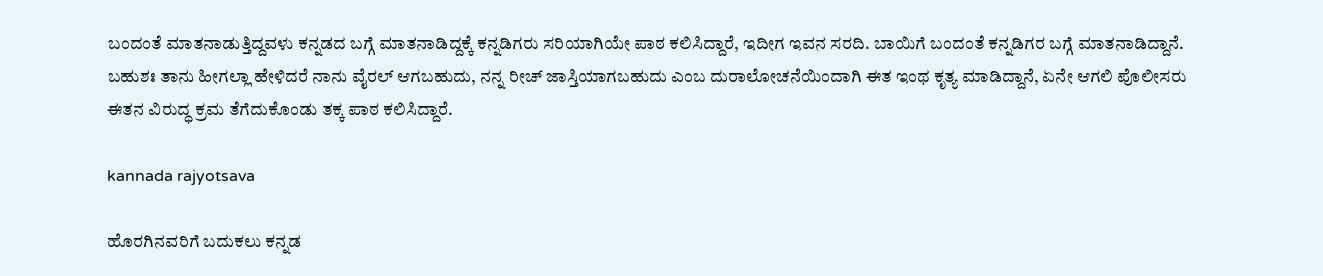ಬಂದಂತೆ ಮಾತನಾಡುತ್ತಿದ್ದವಳು ಕನ್ನಡದ ಬಗ್ಗೆ ಮಾತನಾಡಿದ್ದಕ್ಕೆ ಕನ್ನಡಿಗರು ಸರಿಯಾಗಿಯೇ ಪಾಠ ಕಲಿಸಿದ್ದಾರೆ, ಇದೀಗ ಇವನ ಸರದಿ. ಬಾಯಿಗೆ ಬಂದಂತೆ ಕನ್ನಡಿಗರ ಬಗ್ಗೆ ಮಾತನಾಡಿದ್ದಾನೆ. ಬಹುಶಃ ತಾನು ಹೀಗಲ್ಲಾ ಹೇಳಿದರೆ ನಾನು ವೈರಲ್ ಆಗಬಹುದು, ನನ್ನ ರೀಚ್‌ ಜಾಸ್ತಿಯಾಗಬಹುದು ಎಂಬ ದುರಾಲೋಚನೆಯಿಂದಾಗಿ ಈತ ಇಂಥ ಕೃತ್ಯ ಮಾಡಿದ್ದಾನೆ, ಏನೇ ಆಗಲಿ ಪೊಲೀಸರು ಈತನ ವಿರುದ್ಧ ಕ್ರಮ ತೆಗೆದುಕೊಂಡು ತಕ್ಕ ಪಾಠ ಕಲಿಸಿದ್ದಾರೆ.

kannada rajyotsava

ಹೊರಗಿನವರಿಗೆ ಬದುಕಲು ಕನ್ನಡ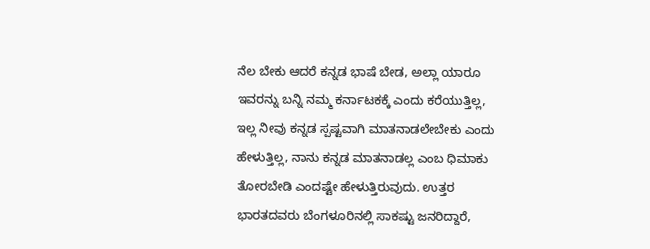ನೆಲ ಬೇಕು ಆದರೆ ಕನ್ನಡ ಭಾಷೆ ಬೇಡ, ಅಲ್ಲಾ ಯಾರೂ ಇವರನ್ನು ಬನ್ನಿ ನಮ್ಮ ಕರ್ನಾಟಕಕ್ಕೆ ಎಂದು ಕರೆಯುತ್ತಿಲ್ಲ, ಇಲ್ಲ ನೀವು ಕನ್ನಡ ಸ್ಪಷ್ಟವಾಗಿ ಮಾತನಾಡಲೇಬೇಕು ಎಂದು ಹೇಳುತ್ತಿಲ್ಲ, ನಾನು ಕನ್ನಡ ಮಾತನಾಡಲ್ಲ ಎಂಬ ಧಿಮಾಕು ತೋರಬೇಡಿ ಎಂದಷ್ಟೇ ಹೇಳುತ್ತಿರುವುದು. ಉತ್ತರ ಭಾರತದವರು ಬೆಂಗಳೂರಿನಲ್ಲಿ ಸಾಕಷ್ಟು ಜನರಿದ್ದಾರೆ,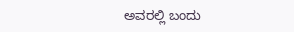ಅವರಲ್ಲಿ ಬಂದು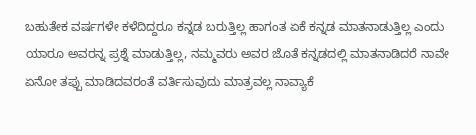ಬಹುತೇಕ ವರ್ಷಗಳೇ ಕಳೆದಿದ್ದರೂ ಕನ್ನಡ ಬರುತ್ತಿಲ್ಲ ಹಾಗಂತ ಏಕೆ ಕನ್ನಡ ಮಾತನಾಡುತ್ತಿಲ್ಲ ಎಂದು ಯಾರೂ ಅವರನ್ನ ಪ್ರಶ್ನೆ ಮಾಡುತ್ತಿಲ್ಲ, ನಮ್ಮವರು ಅವರ ಜೊತೆ ಕನ್ನಡದಲ್ಲಿ ಮಾತನಾಡಿದರೆ ನಾವೇ ಏನೋ ತಪ್ಪು ಮಾಡಿದವರಂತೆ ವರ್ತಿಸುವುದು ಮಾತ್ರವಲ್ಲ ನಾವ್ಯಾಕೆ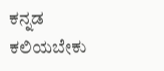ಕನ್ನಡ ಕಲಿಯಬೇಕು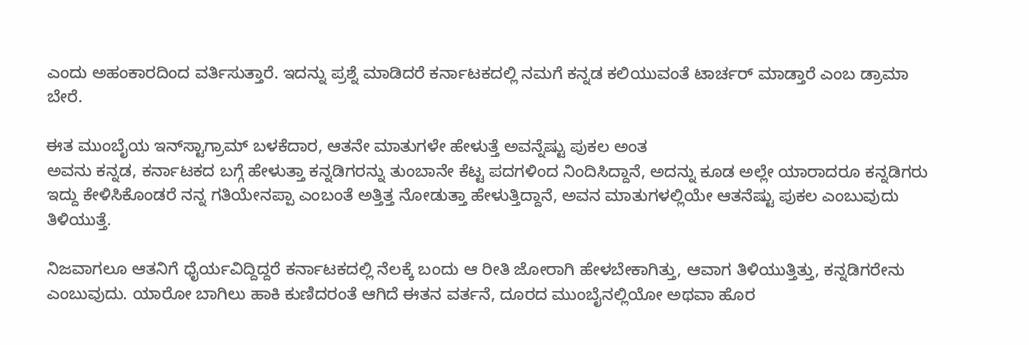ಎಂದು ಅಹಂಕಾರದಿಂದ ವರ್ತಿಸುತ್ತಾರೆ. ಇದನ್ನು ಪ್ರಶ್ನೆ ಮಾಡಿದರೆ ಕರ್ನಾಟಕದಲ್ಲಿ ನಮಗೆ ಕನ್ನಡ ಕಲಿಯುವಂತೆ ಟಾರ್ಚರ್ ಮಾಡ್ತಾರೆ ಎಂಬ ಡ್ರಾಮಾ ಬೇರೆ.

ಈತ ಮುಂಬೈಯ ಇನ್‌ಸ್ಟಾಗ್ರಾಮ್‌ ಬಳಕೆದಾರ, ಆತನೇ ಮಾತುಗಳೇ ಹೇಳುತ್ತೆ ಅವನ್ನೆಷ್ಟು ಪುಕಲ ಅಂತ
ಅವನು ಕನ್ನಡ, ಕರ್ನಾಟಕದ ಬಗ್ಗೆ ಹೇಳುತ್ತಾ ಕನ್ನಡಿಗರನ್ನು ತುಂಬಾನೇ ಕೆಟ್ಟ ಪದಗಳಿಂದ ನಿಂದಿಸಿದ್ದಾನೆ, ಅದನ್ನು ಕೂಡ ಅಲ್ಲೇ ಯಾರಾದರೂ ಕನ್ನಡಿಗರು ಇದ್ದು ಕೇಳಿಸಿಕೊಂಡರೆ ನನ್ನ ಗತಿಯೇನಪ್ಪಾ ಎಂಬಂತೆ ಅತ್ತಿತ್ತ ನೋಡುತ್ತಾ ಹೇಳುತ್ತಿದ್ದಾನೆ, ಅವನ ಮಾತುಗಳಲ್ಲಿಯೇ ಆತನೆಷ್ಟು ಪುಕಲ ಎಂಬುವುದು ತಿಳಿಯುತ್ತೆ.

ನಿಜವಾಗಲೂ ಆತನಿಗೆ ಧೈರ್ಯವಿದ್ದಿದ್ದರೆ ಕರ್ನಾಟಕದಲ್ಲಿ ನೆಲಕ್ಕೆ ಬಂದು ಆ ರೀತಿ ಜೋರಾಗಿ ಹೇಳಬೇಕಾಗಿತ್ತು, ಆವಾಗ ತಿಳಿಯುತ್ತಿತ್ತು, ಕನ್ನಡಿಗರೇನು ಎಂಬುವುದು. ಯಾರೋ ಬಾಗಿಲು ಹಾಕಿ ಕುಣಿದರಂತೆ ಆಗಿದೆ ಈತನ ವರ್ತನೆ, ದೂರದ ಮುಂಬೈನಲ್ಲಿಯೋ ಅಥವಾ ಹೊರ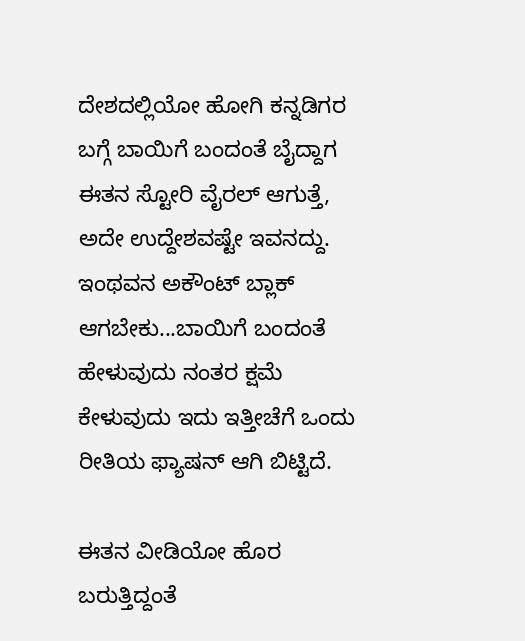ದೇಶದಲ್ಲಿಯೋ ಹೋಗಿ ಕನ್ನಡಿಗರ ಬಗ್ಗೆ ಬಾಯಿಗೆ ಬಂದಂತೆ ಬೈದ್ದಾಗ ಈತನ ಸ್ಟೋರಿ ವೈರಲ್ ಆಗುತ್ತೆ, ಅದೇ ಉದ್ದೇಶವಷ್ಟೇ ಇವನದ್ದು. ಇಂಥವನ ಅಕೌಂಟ್ ಬ್ಲಾಕ್ ಆಗಬೇಕು...ಬಾಯಿಗೆ ಬಂದಂತೆ ಹೇಳುವುದು ನಂತರ ಕ್ಷಮೆ ಕೇಳುವುದು ಇದು ಇತ್ತೀಚೆಗೆ ಒಂದು ರೀತಿಯ ಫ್ಯಾಷನ್ ಆಗಿ ಬಿಟ್ಟಿದೆ.

ಈತನ ವೀಡಿಯೋ ಹೊರ ಬರುತ್ತಿದ್ದಂತೆ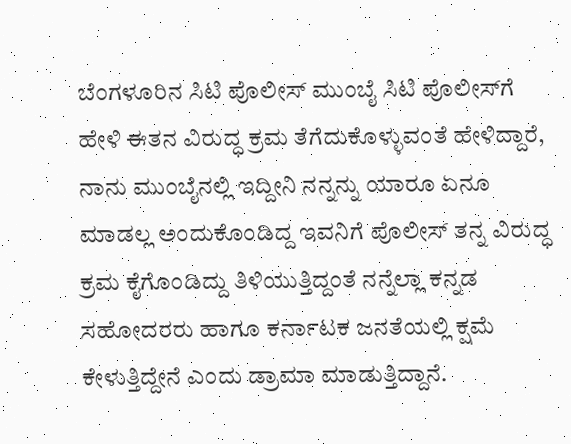ಬೆಂಗಳೂರಿನ ಸಿಟಿ ಪೊಲೀಸ್‌ ಮುಂಬೈ ಸಿಟಿ ಪೊಲೀಸ್‌ಗೆ ಹೇಳಿ ಈತನ ವಿರುದ್ಧ ಕ್ರಮ ತೆಗೆದುಕೊಳ್ಳುವಂತೆ ಹೇಳಿದ್ದಾರೆ, ನಾನು ಮುಂಬೈನಲ್ಲಿ ಇದ್ದೀನಿ ನನ್ನನ್ನು ಯಾರೂ ಏನೂ ಮಾಡಲ್ಲ ಅಂದುಕೊಂಡಿದ್ದ ಇವನಿಗೆ ಪೊಲೀಸ್‌ ತನ್ನ ವಿರುದ್ಧ ಕ್ರಮ ಕೈಗೊಂಡಿದ್ದು ತಿಳಿಯುತ್ತಿದ್ದಂತೆ ನನ್ನೆಲ್ಲಾ ಕನ್ನಡ ಸಹೋದರರು ಹಾಗೂ ಕರ್ನಾಟಕ ಜನತೆಯಲ್ಲಿ ಕ್ಷಮೆ ಕೇಳುತ್ತಿದ್ದೇನೆ ಎಂದು ಡ್ರಾಮಾ ಮಾಡುತ್ತಿದ್ದಾನೆ.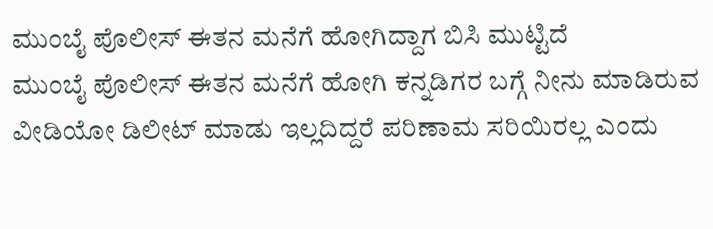ಮುಂಬೈ ಪೊಲೀಸ್ ಈತನ ಮನೆಗೆ ಹೋಗಿದ್ದಾಗ ಬಿಸಿ ಮುಟ್ಟಿದೆ
ಮುಂಬೈ ಪೊಲೀಸ್ ಈತನ ಮನೆಗೆ ಹೋಗಿ ಕನ್ನಡಿಗರ ಬಗ್ಗೆ ನೀನು ಮಾಡಿರುವ ವೀಡಿಯೋ ಡಿಲೀಟ್‌ ಮಾಡು ಇಲ್ಲದಿದ್ದರೆ ಪರಿಣಾಮ ಸರಿಯಿರಲ್ಲ ಎಂದು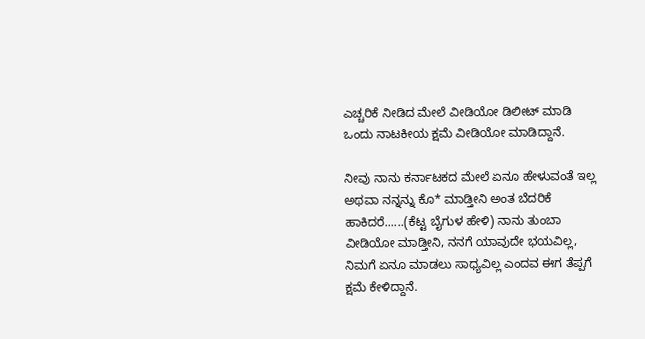ಎಚ್ಚರಿಕೆ ನೀಡಿದ ಮೇಲೆ ವೀಡಿಯೋ ಡಿಲೀಟ್‌ ಮಾಡಿ ಒಂದು ನಾಟಕೀಯ ಕ್ಷಮೆ ವೀಡಿಯೋ ಮಾಡಿದ್ದಾನೆ.

ನೀವು ನಾನು ಕರ್ನಾಟಕದ ಮೇಲೆ ಏನೂ ಹೇಳುವಂತೆ ಇಲ್ಲ ಅಥವಾ ನನ್ನನ್ನು ಕೊ* ಮಾಡ್ತೀನಿ ಅಂತ ಬೆದರಿಕೆ ಹಾಕಿದರೆ......(ಕೆಟ್ಟ ಬೈಗುಳ ಹೇಳಿ) ನಾನು ತುಂಬಾ ವೀಡಿಯೋ ಮಾಡ್ತೀನಿ, ನನಗೆ ಯಾವುದೇ ಭಯವಿಲ್ಲ, ನಿಮಗೆ ಏನೂ ಮಾಡಲು ಸಾಧ್ಯವಿಲ್ಲ ಎಂದವ ಈಗ ತೆಪ್ಪಗೆ ಕ್ಷಮೆ ಕೇಳಿದ್ದಾನೆ.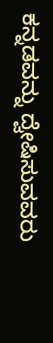ಕನ್ನಡವನ್ನು ದ್ವೇಷಿಸುವವರು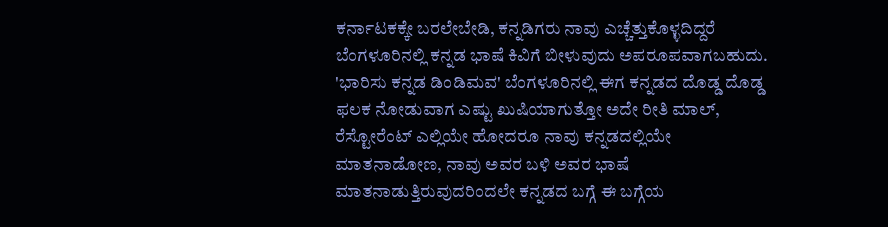ಕರ್ನಾಟಕಕ್ಕೇ ಬರಲೇಬೇಡಿ, ಕನ್ನಡಿಗರು ನಾವು ಎಚ್ಚೆತ್ತುಕೊಳ್ಳದಿದ್ದರೆ ಬೆಂಗಳೂರಿನಲ್ಲಿ ಕನ್ನಡ ಭಾಷೆ ಕಿವಿಗೆ ಬೀಳುವುದು ಅಪರೂಪವಾಗಬಹುದು. 'ಭಾರಿಸು ಕನ್ನಡ ಡಿಂಡಿಮವ' ಬೆಂಗಳೂರಿನಲ್ಲಿ ಈಗ ಕನ್ನಡದ ದೊಡ್ಡ ದೊಡ್ಡ ಫಲಕ ನೋಡುವಾಗ ಎಷ್ಟು ಖುಷಿಯಾಗುತ್ತೋ ಅದೇ ರೀತಿ ಮಾಲ್, ರೆಸ್ಟೋರೆಂಟ್‌ ಎಲ್ಲಿಯೇ ಹೋದರೂ ನಾವು ಕನ್ನಡದಲ್ಲಿಯೇ ಮಾತನಾಡೋಣ, ನಾವು ಅವರ ಬಳಿ ಅವರ ಭಾಷೆ ಮಾತನಾಡುತ್ತಿರುವುದರಿಂದಲೇ ಕನ್ನಡದ ಬಗ್ಗೆ ಈ ಬಗ್ಗೆಯ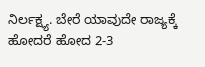ನಿರ್ಲಕ್ಷ್ಯ. ಬೇರೆ ಯಾವುದೇ ರಾಜ್ಯಕ್ಕೆ ಹೋದರೆ ಹೋದ 2-3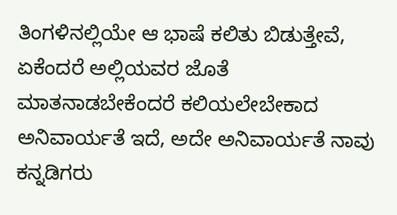ತಿಂಗಳಿನಲ್ಲಿಯೇ ಆ ಭಾಷೆ ಕಲಿತು ಬಿಡುತ್ತೇವೆ, ಏಕೆಂದರೆ ಅಲ್ಲಿಯವರ ಜೊತೆ ಮಾತನಾಡಬೇಕೆಂದರೆ ಕಲಿಯಲೇಬೇಕಾದ ಅನಿವಾರ್ಯತೆ ಇದೆ, ಅದೇ ಅನಿವಾರ್ಯತೆ ನಾವು ಕನ್ನಡಿಗರು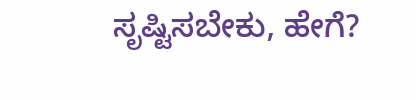ಸೃಷ್ಟಿಸಬೇಕು, ಹೇಗೆ?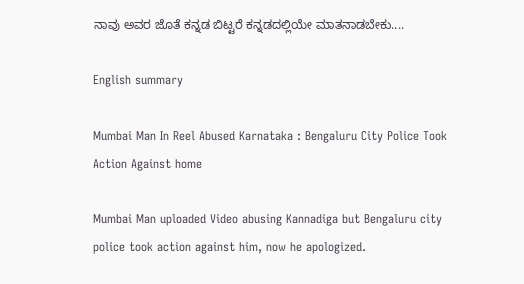ನಾವು ಅವರ ಜೊತೆ ಕನ್ನಡ ಬಿಟ್ಟರೆ ಕನ್ನಡದಲ್ಲಿಯೇ ಮಾತನಾಡಬೇಕು....

English summary

Mumbai Man In Reel Abused Karnataka : Bengaluru City Police Took Action Against home

Mumbai Man uploaded Video abusing Kannadiga but Bengaluru city police took action against him, now he apologized.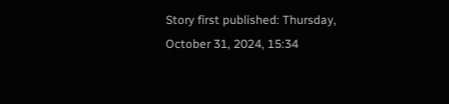Story first published: Thursday, October 31, 2024, 15:34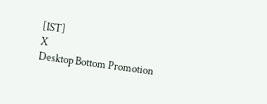[IST]
X
Desktop Bottom Promotion